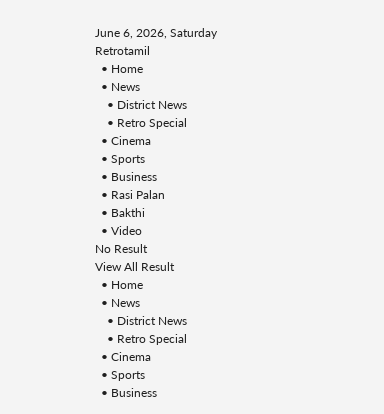June 6, 2026, Saturday
Retrotamil
  • Home
  • News
    • District News
    • Retro Special
  • Cinema
  • Sports
  • Business
  • Rasi Palan
  • Bakthi
  • Video
No Result
View All Result
  • Home
  • News
    • District News
    • Retro Special
  • Cinema
  • Sports
  • Business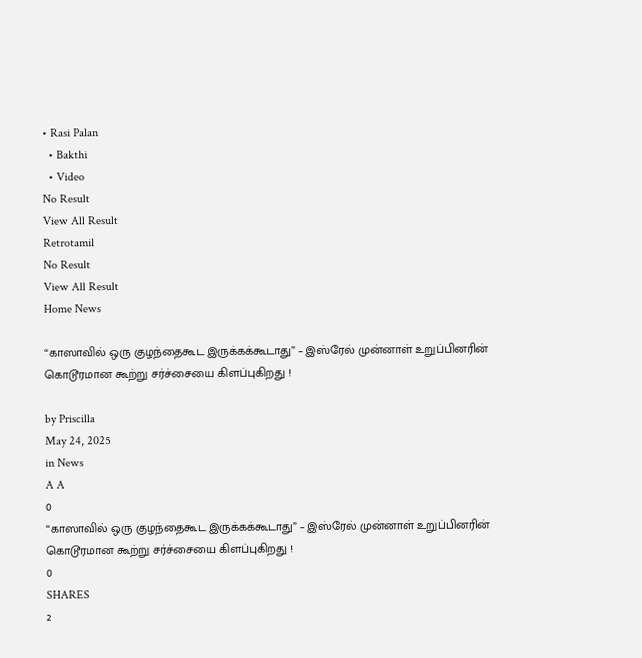• Rasi Palan
  • Bakthi
  • Video
No Result
View All Result
Retrotamil
No Result
View All Result
Home News

“காஸாவில் ஒரு குழந்தைகூட இருக்கக்கூடாது” – இஸ்ரேல் முன்னாள் உறுப்பினரின் கொடூரமான கூற்று சர்ச்சையை கிளப்புகிறது !

by Priscilla
May 24, 2025
in News
A A
0
“காஸாவில் ஒரு குழந்தைகூட இருக்கக்கூடாது” – இஸ்ரேல் முன்னாள் உறுப்பினரின் கொடூரமான கூற்று சர்ச்சையை கிளப்புகிறது !
0
SHARES
2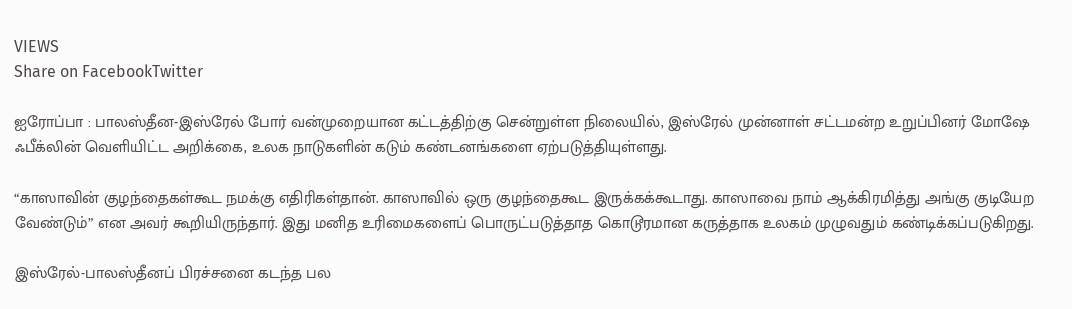VIEWS
Share on FacebookTwitter

ஐரோப்பா : பாலஸ்தீன-இஸ்ரேல் போர் வன்முறையான கட்டத்திற்கு சென்றுள்ள நிலையில், இஸ்ரேல் முன்னாள் சட்டமன்ற உறுப்பினர் மோஷே ஃபீக்லின் வெளியிட்ட அறிக்கை, உலக நாடுகளின் கடும் கண்டனங்களை ஏற்படுத்தியுள்ளது.

“காஸாவின் குழந்தைகள்கூட நமக்கு எதிரிகள்தான். காஸாவில் ஒரு குழந்தைகூட இருக்கக்கூடாது. காஸாவை நாம் ஆக்கிரமித்து அங்கு குடியேற வேண்டும்” என அவர் கூறியிருந்தார். இது மனித உரிமைகளைப் பொருட்படுத்தாத கொடூரமான கருத்தாக உலகம் முழுவதும் கண்டிக்கப்படுகிறது.

இஸ்ரேல்-பாலஸ்தீனப் பிரச்சனை கடந்த பல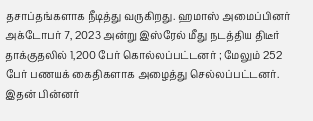தசாப்தங்களாக நீடித்து வருகிறது. ஹமாஸ் அமைப்பினர் அக்டோபர் 7, 2023 அன்று இஸ்ரேல் மீது நடத்திய திடீர் தாக்குதலில் 1,200 பேர் கொல்லப்பட்டனர் ; மேலும் 252 பேர் பணயக் கைதிகளாக அழைத்து செல்லப்பட்டனர். இதன் பின்னர்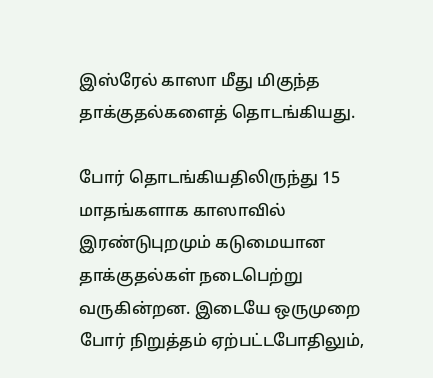இஸ்ரேல் காஸா மீது மிகுந்த தாக்குதல்களைத் தொடங்கியது.

போர் தொடங்கியதிலிருந்து 15 மாதங்களாக காஸாவில் இரண்டுபுறமும் கடுமையான தாக்குதல்கள் நடைபெற்று வருகின்றன. இடையே ஒருமுறை போர் நிறுத்தம் ஏற்பட்டபோதிலும்,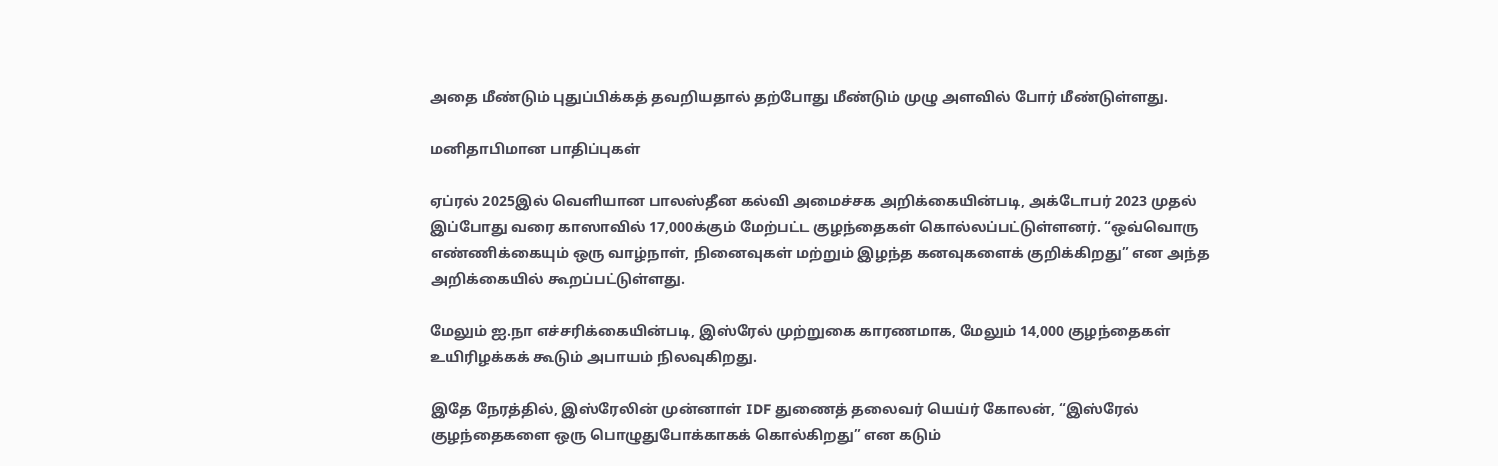அதை மீண்டும் புதுப்பிக்கத் தவறியதால் தற்போது மீண்டும் முழு அளவில் போர் மீண்டுள்ளது.

மனிதாபிமான பாதிப்புகள்

ஏப்ரல் 2025இல் வெளியான பாலஸ்தீன கல்வி அமைச்சக அறிக்கையின்படி, அக்டோபர் 2023 முதல் இப்போது வரை காஸாவில் 17,000க்கும் மேற்பட்ட குழந்தைகள் கொல்லப்பட்டுள்ளனர். “ஒவ்வொரு எண்ணிக்கையும் ஒரு வாழ்நாள், நினைவுகள் மற்றும் இழந்த கனவுகளைக் குறிக்கிறது” என அந்த அறிக்கையில் கூறப்பட்டுள்ளது.

மேலும் ஐ.நா எச்சரிக்கையின்படி, இஸ்ரேல் முற்றுகை காரணமாக, மேலும் 14,000 குழந்தைகள் உயிரிழக்கக் கூடும் அபாயம் நிலவுகிறது.

இதே நேரத்தில், இஸ்ரேலின் முன்னாள் IDF துணைத் தலைவர் யெய்ர் கோலன், “இஸ்ரேல் குழந்தைகளை ஒரு பொழுதுபோக்காகக் கொல்கிறது” என கடும்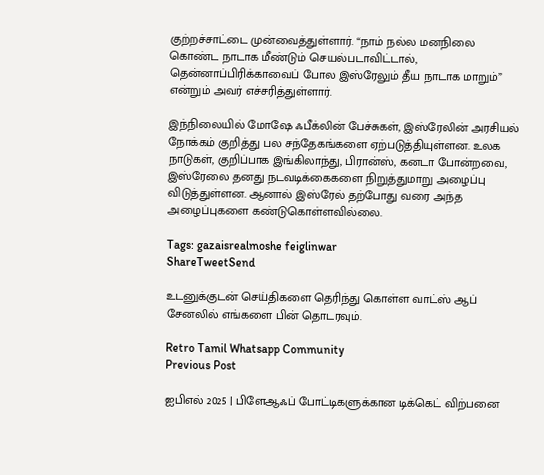குற்றச்சாட்டை முன்வைத்துள்ளார். “நாம் நல்ல மனநிலை கொண்ட நாடாக மீண்டும் செயல்படாவிட்டால், தென்னாப்பிரிக்காவைப் போல இஸ்ரேலும் தீய நாடாக மாறும்” என்றும் அவர் எச்சரித்துள்ளார்.

இந்நிலையில் மோஷே ஃபீக்லின் பேச்சுகள், இஸ்ரேலின் அரசியல் நோக்கம் குறித்து பல சந்தேகங்களை ஏற்படுத்தியுள்ளன. உலக நாடுகள், குறிப்பாக இங்கிலாந்து, பிரான்ஸ், கனடா போன்றவை, இஸ்ரேலை தனது நடவடிக்கைகளை நிறுத்துமாறு அழைப்பு விடுத்துள்ளன. ஆனால் இஸ்ரேல் தற்போது வரை அந்த அழைப்புகளை கண்டுகொள்ளவில்லை.

Tags: gazaisrealmoshe feiglinwar
ShareTweetSend

உடனுக்குடன் செய்திகளை தெரிந்து கொள்ள வாட்ஸ் ஆப் சேனலில் எங்களை பின் தொடரவும்.

Retro Tamil Whatsapp Community
Previous Post

ஐபிஎல் 2025 | பிளேஆஃப் போட்டிகளுக்கான டிக்கெட் விற்பனை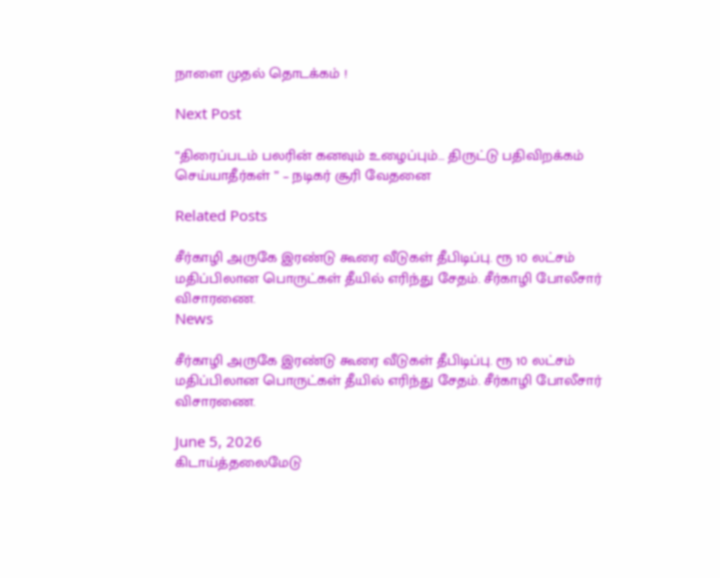நாளை முதல் தொடக்கம் !

Next Post

“திரைப்படம் பலரின் கனவும் உழைப்பும்… திருட்டு பதிவிறக்கம் செய்யாதீர்கள் ” – நடிகர் சூரி வேதனை

Related Posts

சீர்காழி அருகே இரண்டு கூரை வீடுகள் தீபிடிப்பு. ரூ 10 லட்சம் மதிப்பிலான பொருட்கள் தீயில் எரிந்து சேதம். சீர்காழி போலீசார் விசாரணை.
News

சீர்காழி அருகே இரண்டு கூரை வீடுகள் தீபிடிப்பு. ரூ 10 லட்சம் மதிப்பிலான பொருட்கள் தீயில் எரிந்து சேதம். சீர்காழி போலீசார் விசாரணை.

June 5, 2026
கிடாய்த்தலைமேடு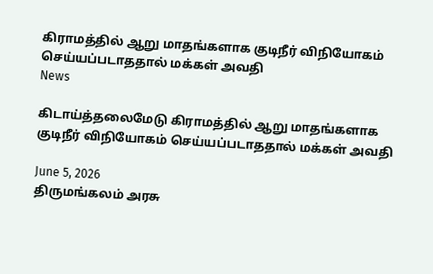கிராமத்தில் ஆறு மாதங்களாக குடிநீர் விநியோகம் செய்யப்படாததால் மக்கள் அவதி
News

கிடாய்த்தலைமேடு கிராமத்தில் ஆறு மாதங்களாக குடிநீர் விநியோகம் செய்யப்படாததால் மக்கள் அவதி

June 5, 2026
திருமங்கலம் அரசு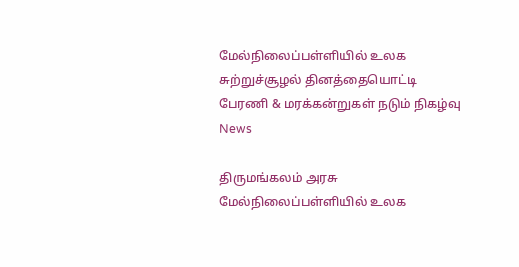மேல்நிலைப்பள்ளியில் உலக சுற்றுச்சூழல் தினத்தையொட்டி பேரணி & மரக்கன்றுகள் நடும் நிகழ்வு
News

திருமங்கலம் அரசு மேல்நிலைப்பள்ளியில் உலக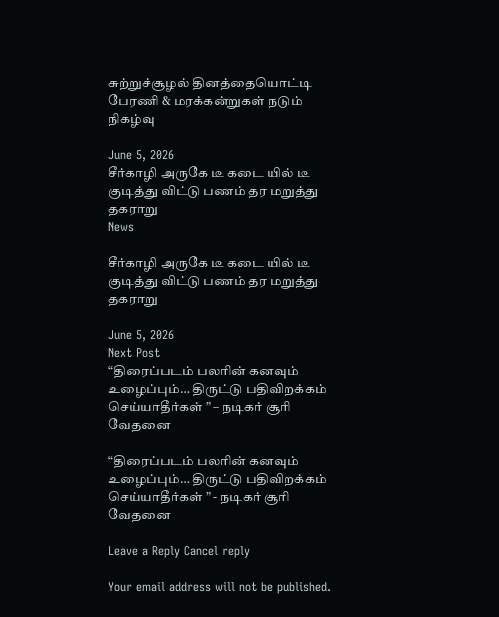சுற்றுச்சூழல் தினத்தையொட்டி பேரணி & மரக்கன்றுகள் நடும் நிகழ்வு

June 5, 2026
சீர்காழி அருகே டீ கடை யில் டீ குடித்து விட்டு பணம் தர மறுத்து தகராறு
News

சீர்காழி அருகே டீ கடை யில் டீ குடித்து விட்டு பணம் தர மறுத்து தகராறு

June 5, 2026
Next Post
“திரைப்படம் பலரின் கனவும் உழைப்பும்… திருட்டு பதிவிறக்கம் செய்யாதீர்கள் ” – நடிகர் சூரி வேதனை

“திரைப்படம் பலரின் கனவும் உழைப்பும்… திருட்டு பதிவிறக்கம் செய்யாதீர்கள் ” - நடிகர் சூரி வேதனை

Leave a Reply Cancel reply

Your email address will not be published.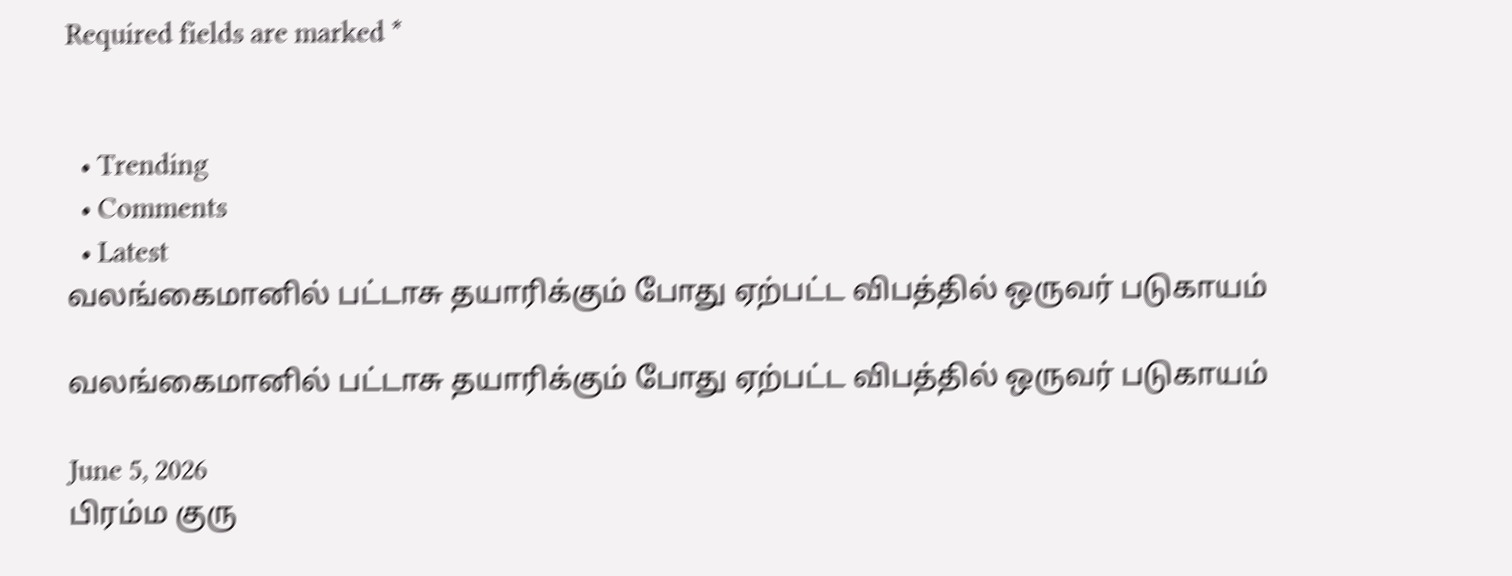Required fields are marked *


  • Trending
  • Comments
  • Latest
வலங்கைமானில் பட்டாசு தயாரிக்கும் போது ஏற்பட்ட விபத்தில் ஒருவர் படுகாயம்

வலங்கைமானில் பட்டாசு தயாரிக்கும் போது ஏற்பட்ட விபத்தில் ஒருவர் படுகாயம்

June 5, 2026
பிரம்ம குரு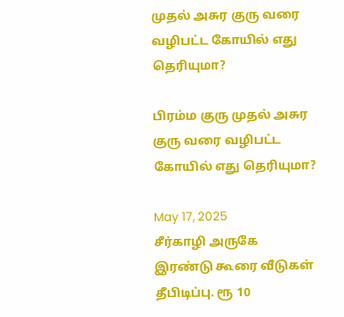முதல் அசுர குரு வரை வழிபட்ட கோயில் எது தெரியுமா?

பிரம்ம குரு முதல் அசுர குரு வரை வழிபட்ட கோயில் எது தெரியுமா?

May 17, 2025
சீர்காழி அருகே இரண்டு கூரை வீடுகள் தீபிடிப்பு. ரூ 10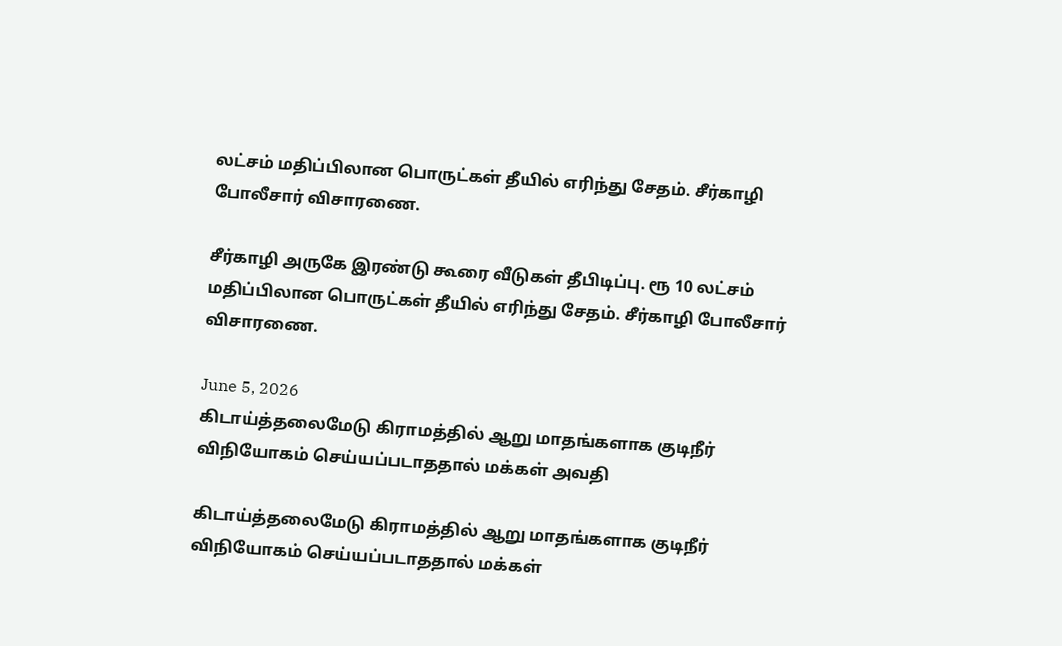லட்சம் மதிப்பிலான பொருட்கள் தீயில் எரிந்து சேதம். சீர்காழி போலீசார் விசாரணை.

சீர்காழி அருகே இரண்டு கூரை வீடுகள் தீபிடிப்பு. ரூ 10 லட்சம் மதிப்பிலான பொருட்கள் தீயில் எரிந்து சேதம். சீர்காழி போலீசார் விசாரணை.

June 5, 2026
கிடாய்த்தலைமேடு கிராமத்தில் ஆறு மாதங்களாக குடிநீர் விநியோகம் செய்யப்படாததால் மக்கள் அவதி

கிடாய்த்தலைமேடு கிராமத்தில் ஆறு மாதங்களாக குடிநீர் விநியோகம் செய்யப்படாததால் மக்கள்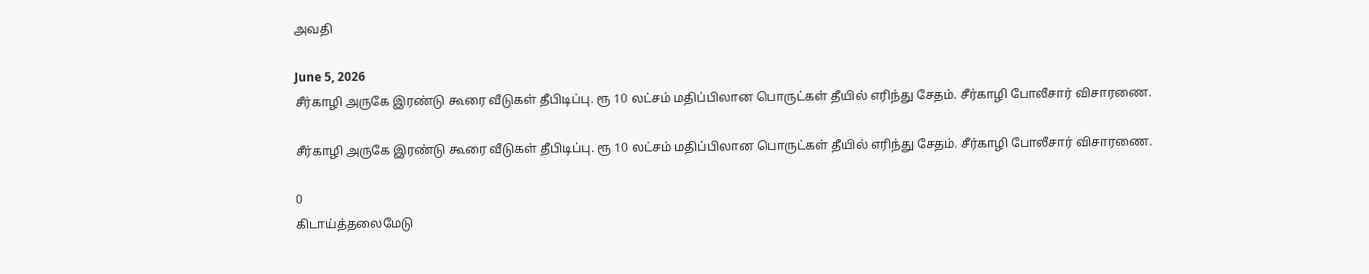அவதி

June 5, 2026
சீர்காழி அருகே இரண்டு கூரை வீடுகள் தீபிடிப்பு. ரூ 10 லட்சம் மதிப்பிலான பொருட்கள் தீயில் எரிந்து சேதம். சீர்காழி போலீசார் விசாரணை.

சீர்காழி அருகே இரண்டு கூரை வீடுகள் தீபிடிப்பு. ரூ 10 லட்சம் மதிப்பிலான பொருட்கள் தீயில் எரிந்து சேதம். சீர்காழி போலீசார் விசாரணை.

0
கிடாய்த்தலைமேடு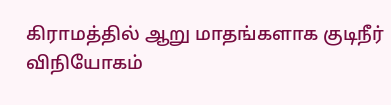கிராமத்தில் ஆறு மாதங்களாக குடிநீர் விநியோகம்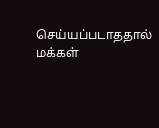செய்யப்படாததால் மக்கள்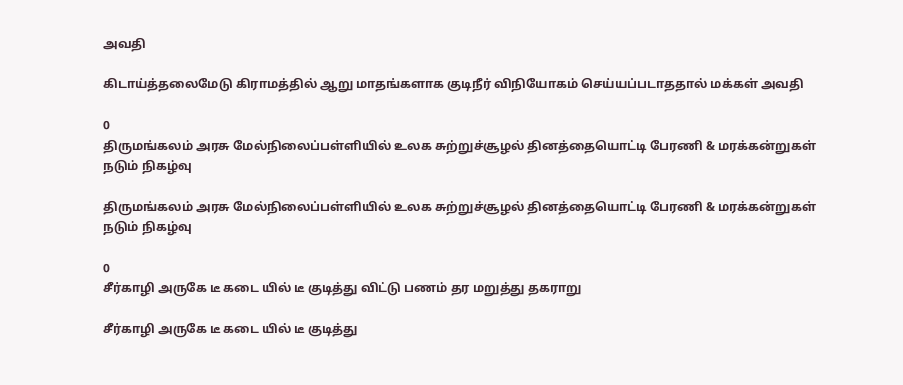அவதி

கிடாய்த்தலைமேடு கிராமத்தில் ஆறு மாதங்களாக குடிநீர் விநியோகம் செய்யப்படாததால் மக்கள் அவதி

0
திருமங்கலம் அரசு மேல்நிலைப்பள்ளியில் உலக சுற்றுச்சூழல் தினத்தையொட்டி பேரணி & மரக்கன்றுகள் நடும் நிகழ்வு

திருமங்கலம் அரசு மேல்நிலைப்பள்ளியில் உலக சுற்றுச்சூழல் தினத்தையொட்டி பேரணி & மரக்கன்றுகள் நடும் நிகழ்வு

0
சீர்காழி அருகே டீ கடை யில் டீ குடித்து விட்டு பணம் தர மறுத்து தகராறு

சீர்காழி அருகே டீ கடை யில் டீ குடித்து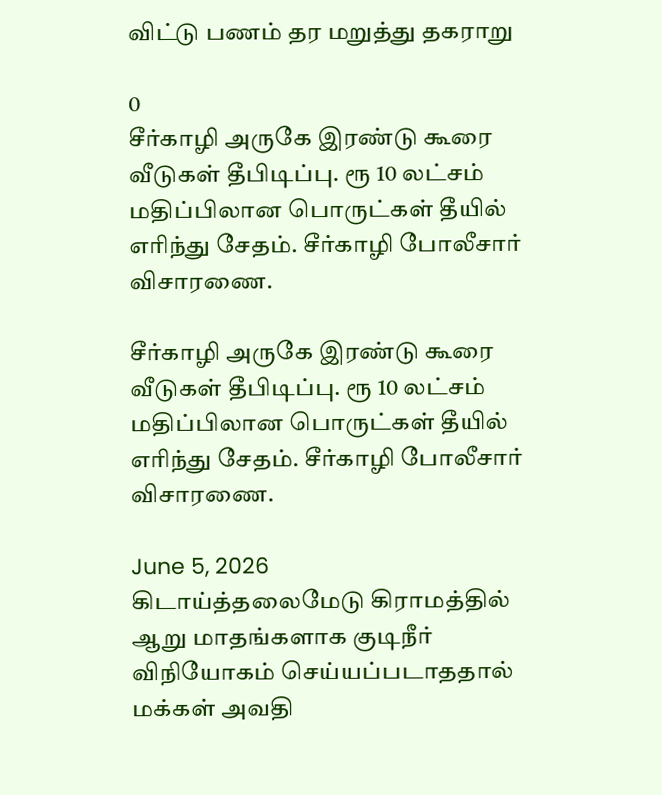விட்டு பணம் தர மறுத்து தகராறு

0
சீர்காழி அருகே இரண்டு கூரை வீடுகள் தீபிடிப்பு. ரூ 10 லட்சம் மதிப்பிலான பொருட்கள் தீயில் எரிந்து சேதம். சீர்காழி போலீசார் விசாரணை.

சீர்காழி அருகே இரண்டு கூரை வீடுகள் தீபிடிப்பு. ரூ 10 லட்சம் மதிப்பிலான பொருட்கள் தீயில் எரிந்து சேதம். சீர்காழி போலீசார் விசாரணை.

June 5, 2026
கிடாய்த்தலைமேடு கிராமத்தில் ஆறு மாதங்களாக குடிநீர் விநியோகம் செய்யப்படாததால் மக்கள் அவதி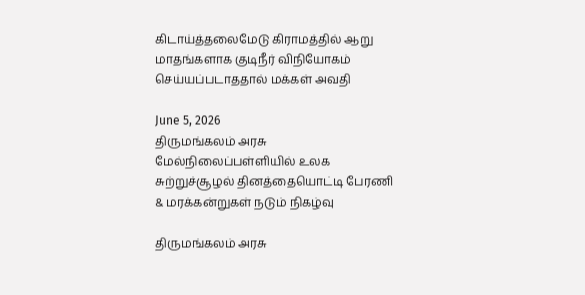கிடாய்த்தலைமேடு கிராமத்தில் ஆறு மாதங்களாக குடிநீர் விநியோகம் செய்யப்படாததால் மக்கள் அவதி

June 5, 2026
திருமங்கலம் அரசு மேல்நிலைப்பள்ளியில் உலக சுற்றுச்சூழல் தினத்தையொட்டி பேரணி & மரக்கன்றுகள் நடும் நிகழ்வு

திருமங்கலம் அரசு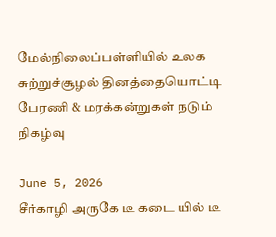மேல்நிலைப்பள்ளியில் உலக சுற்றுச்சூழல் தினத்தையொட்டி பேரணி & மரக்கன்றுகள் நடும் நிகழ்வு

June 5, 2026
சீர்காழி அருகே டீ கடை யில் டீ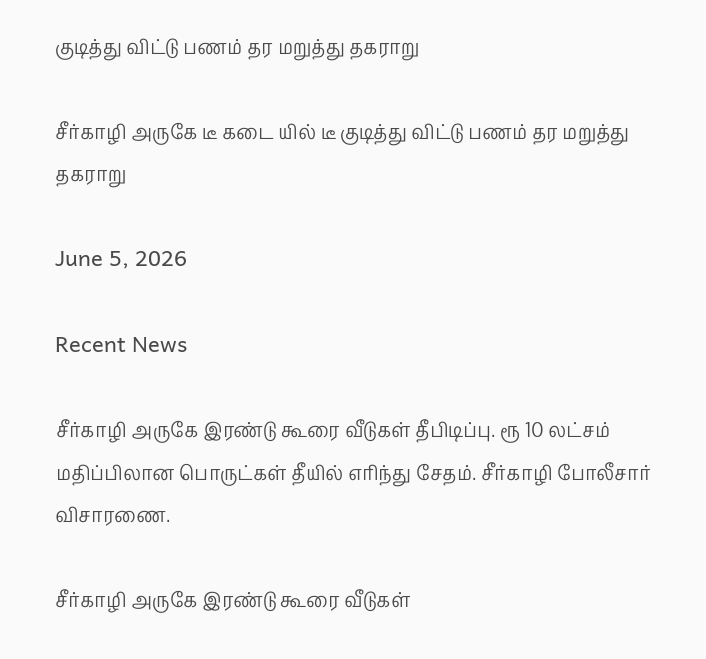குடித்து விட்டு பணம் தர மறுத்து தகராறு

சீர்காழி அருகே டீ கடை யில் டீ குடித்து விட்டு பணம் தர மறுத்து தகராறு

June 5, 2026

Recent News

சீர்காழி அருகே இரண்டு கூரை வீடுகள் தீபிடிப்பு. ரூ 10 லட்சம் மதிப்பிலான பொருட்கள் தீயில் எரிந்து சேதம். சீர்காழி போலீசார் விசாரணை.

சீர்காழி அருகே இரண்டு கூரை வீடுகள்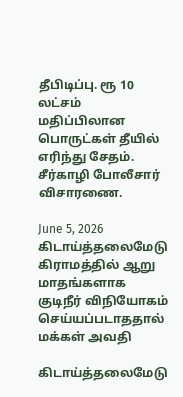தீபிடிப்பு. ரூ 10 லட்சம் மதிப்பிலான பொருட்கள் தீயில் எரிந்து சேதம். சீர்காழி போலீசார் விசாரணை.

June 5, 2026
கிடாய்த்தலைமேடு கிராமத்தில் ஆறு மாதங்களாக குடிநீர் விநியோகம் செய்யப்படாததால் மக்கள் அவதி

கிடாய்த்தலைமேடு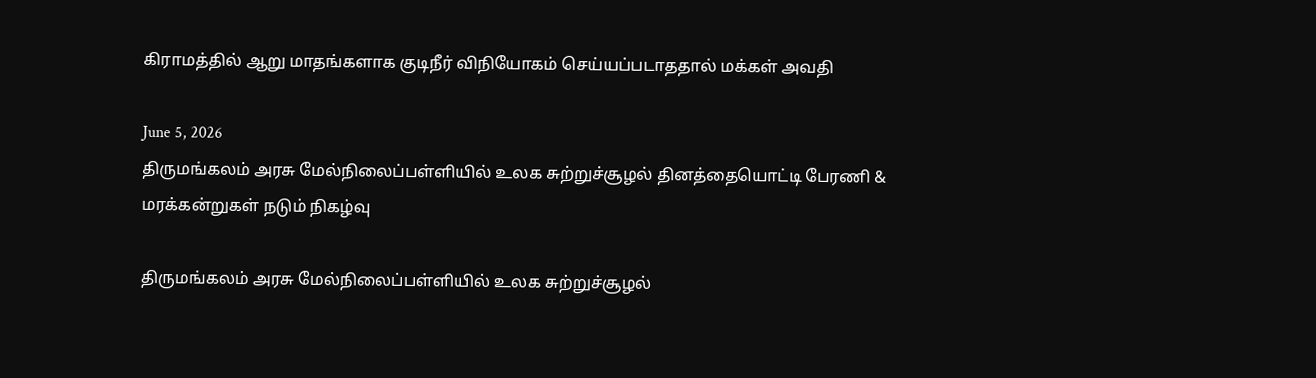கிராமத்தில் ஆறு மாதங்களாக குடிநீர் விநியோகம் செய்யப்படாததால் மக்கள் அவதி

June 5, 2026
திருமங்கலம் அரசு மேல்நிலைப்பள்ளியில் உலக சுற்றுச்சூழல் தினத்தையொட்டி பேரணி & மரக்கன்றுகள் நடும் நிகழ்வு

திருமங்கலம் அரசு மேல்நிலைப்பள்ளியில் உலக சுற்றுச்சூழல்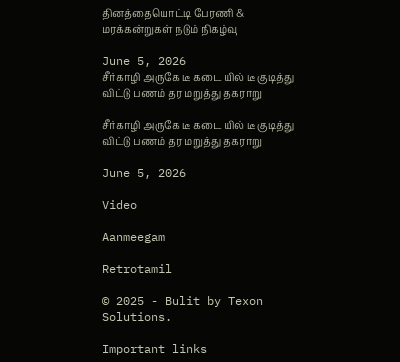தினத்தையொட்டி பேரணி & மரக்கன்றுகள் நடும் நிகழ்வு

June 5, 2026
சீர்காழி அருகே டீ கடை யில் டீ குடித்து விட்டு பணம் தர மறுத்து தகராறு

சீர்காழி அருகே டீ கடை யில் டீ குடித்து விட்டு பணம் தர மறுத்து தகராறு

June 5, 2026

Video

Aanmeegam

Retrotamil

© 2025 - Bulit by Texon Solutions.

Important links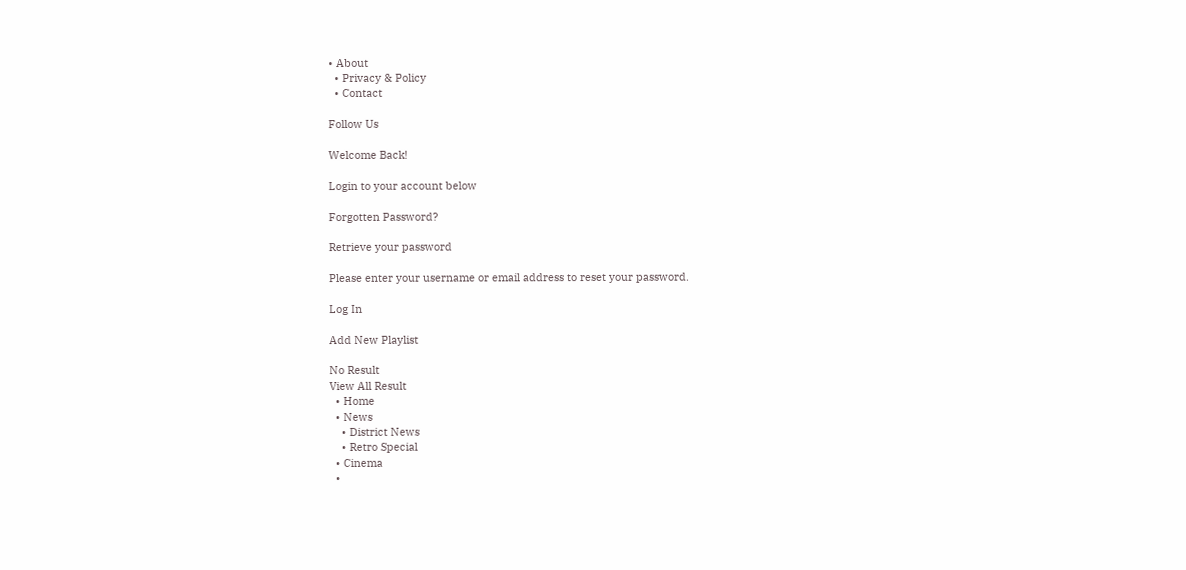• About
  • Privacy & Policy
  • Contact

Follow Us

Welcome Back!

Login to your account below

Forgotten Password?

Retrieve your password

Please enter your username or email address to reset your password.

Log In

Add New Playlist

No Result
View All Result
  • Home
  • News
    • District News
    • Retro Special
  • Cinema
  •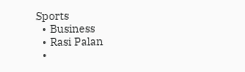Sports
  • Business
  • Rasi Palan
  •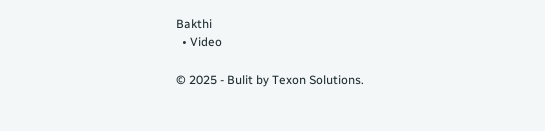Bakthi
  • Video

© 2025 - Bulit by Texon Solutions.